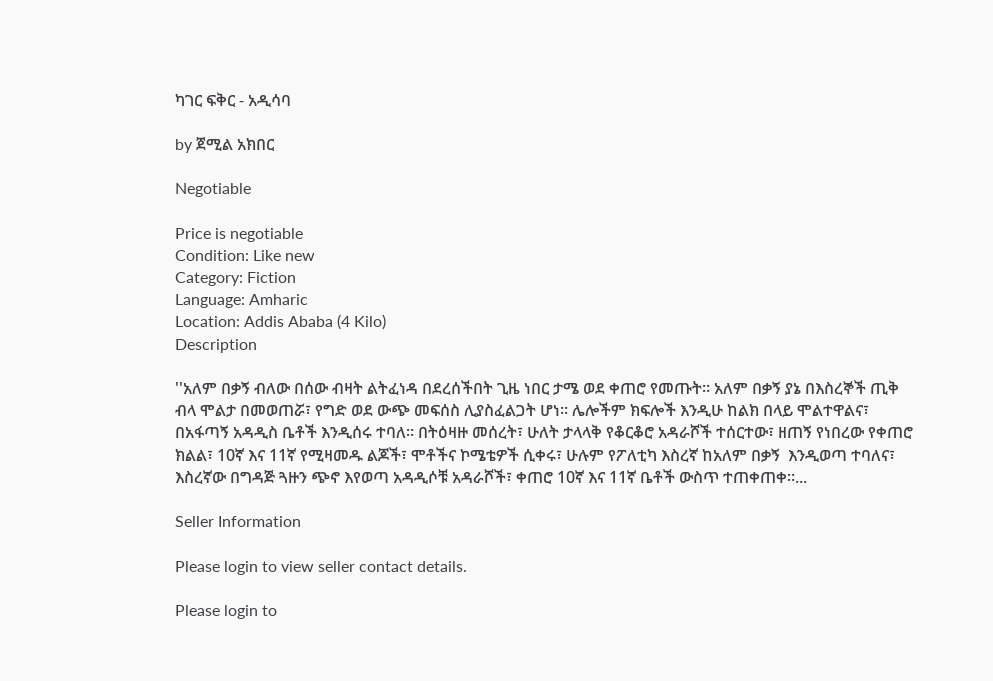ካገር ፍቅር - አዲሳባ

by ጀሚል አክበር

Negotiable

Price is negotiable
Condition: Like new
Category: Fiction
Language: Amharic
Location: Addis Ababa (4 Kilo)
Description

''አለም በቃኝ ብለው በሰው ብዛት ልትፈነዳ በደረሰችበት ጊዜ ነበር ታሜ ወደ ቀጠሮ የመጡት። አለም በቃኝ ያኔ በእስረኞች ጢቅ ብላ ሞልታ በመወጠሯ፣ የግድ ወደ ውጭ መፍሰስ ሊያስፈልጋት ሆነ። ሌሎችም ክፍሎች እንዲሁ ከልክ በላይ ሞልተዋልና፣ በአፋጣኝ አዳዲስ ቤቶች እንዲሰሩ ተባለ። በትዕዛዙ መሰረት፣ ሁለት ታላላቅ የቆርቆሮ አዳራሾች ተሰርተው፣ ዘጠኝ የነበረው የቀጠሮ ክልል፣ 10ኛ እና 11ኛ የሚዛመዱ ልጆች፣ ሞቶችና ኮሜቴዎች ሲቀሩ፣ ሁሉም የፖለቲካ እስረኛ ከአለም በቃኝ  እንዲወጣ ተባለና፣ እስረኛው በግዳጅ ጓዙን ጭኖ እየወጣ አዳዲሶቹ አዳራሾች፣ ቀጠሮ 10ኛ እና 11ኛ ቤቶች ውስጥ ተጠቀጠቀ።...

Seller Information

Please login to view seller contact details.

Please login to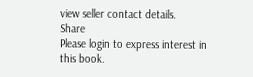view seller contact details.
Share
Please login to express interest in this book.